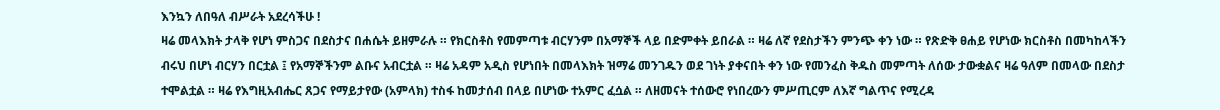እንኳን ለበዓለ ብሥራት አደረሳችሁ !
ዛሬ መላእክት ታላቅ የሆነ ምስጋና በደስታና በሐሴት ይዘምራሉ ። የክርስቶስ የመምጣቱ ብርሃንም በአማኞች ላይ በድምቀት ይበራል ። ዛሬ ለኛ የደስታችን ምንጭ ቀን ነው ። የጽድቅ ፀሐይ የሆነው ክርስቶስ በመካከላችን ብሩህ በሆነ ብርሃን በርቷል ፤ የአማኞችንም ልቡና አብርቷል ። ዛሬ አዳም አዲስ የሆነበት በመላእክት ዝማሬ መንገዱን ወደ ገነት ያቀናበት ቀን ነው የመንፈስ ቅዱስ መምጣት ለሰው ታውቋልና ዛሬ ዓለም በመላው በደስታ ተሞልቷል ። ዛሬ የእግዚአብሔር ጸጋና የማይታየው (አምላክ) ተስፋ ከመታሰብ በላይ በሆነው ተአምር ፈሷል ። ለዘመናት ተሰውሮ የነበረውን ምሥጢርም ለእኛ ግልጥና የሚረዳ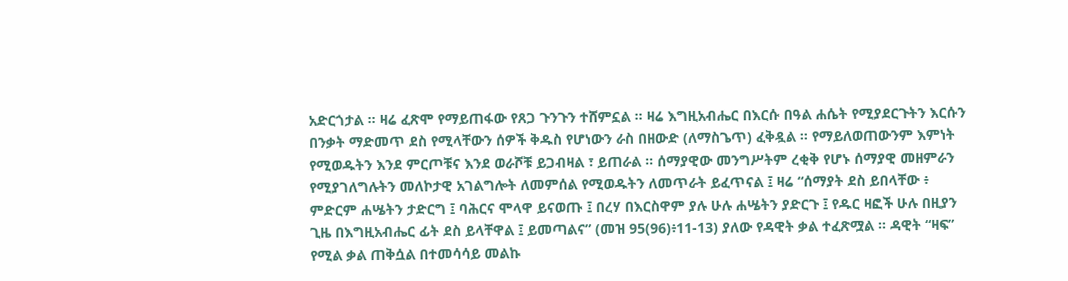አድርጎታል ። ዛሬ ፈጽሞ የማይጠፋው የጸጋ ጉንጉን ተሸምኗል ። ዛሬ እግዚአብሔር በእርሱ በዓል ሐሴት የሚያደርጉትን እርሱን በንቃት ማድመጥ ደስ የሚላቸውን ሰዎች ቅዱስ የሆነውን ራስ በዘውድ (ለማስጌጥ) ፈቅዷል ። የማይለወጠውንም እምነት የሚወዱትን እንደ ምርጦቹና እንደ ወራሾቹ ይጋብዛል ፣ ይጠራል ። ሰማያዊው መንግሥትም ረቂቅ የሆኑ ሰማያዊ መዘምራን የሚያገለግሉትን መለኮታዊ አገልግሎት ለመምሰል የሚወዱትን ለመጥራት ይፈጥናል ፤ ዛሬ “ሰማያት ደስ ይበላቸው ፥ ምድርም ሐሤትን ታድርግ ፤ ባሕርና ሞላዋ ይናወጡ ፤ በረሃ በእርስዋም ያሉ ሁሉ ሐሤትን ያድርጉ ፤ የዱር ዛፎች ሁሉ በዚያን ጊዜ በእግዚአብሔር ፊት ደስ ይላቸዋል ፤ ይመጣልና” (መዝ 95(96)፥11-13) ያለው የዳዊት ቃል ተፈጽሟል ። ዳዊት “ዛፍ” የሚል ቃል ጠቅሷል በተመሳሳይ መልኩ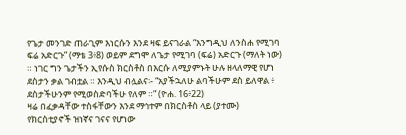የጌታ መንገድ ጠራጊም እነርሱን እንደ ዛፍ ይናገራል “እንግዲህ ለንስሐ የሚገባ ፍሬ አድርጉ” (ማቴ 3፥8) ወይም ደግሞ ለጌታ የሚገባ (ፍሬ) አድርጉ (ማለት ነው) ። ነገር ግን ጌታችን ኢየሱስ ክርስቶስ በእርሱ ለሚያምኑት ሁሉ ዘላለማዊ የሆነ ደስታን ቃል ገብቷል ። እንዲህ ብሏልና፡- “አያችኋለሁ ልባችሁም ደስ ይለዋል ፥ ደስታችሁንም የሚወስድባችሁ የለም ።” (ዮሐ. 16፥22)
ዛሬ በፈቃዳቸው ተስፋቸውን እንደ ማኅተም በክርስቶስ ላይ (ያተሙ) የክርስቲያኖች ዝነኛና ገናና የሆነው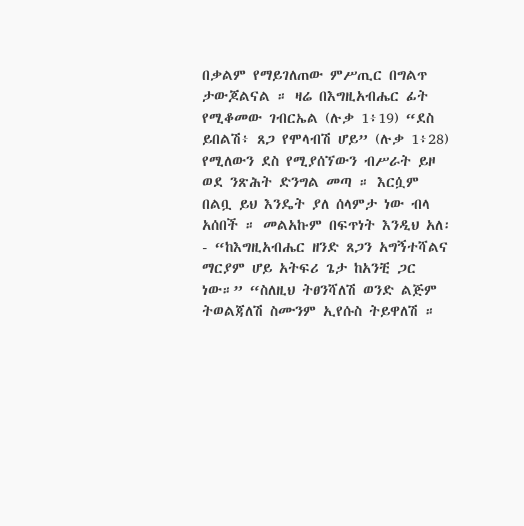በቃልም የማይገለጠው ምሥጢር በግልጥ ታውጆልናል ። ዛሬ በእግዚአብሔር ፊት የሚቆመው ገብርኤል (ሉቃ 1፥19) “ደስ ይበልሽ፥ ጸጋ የሞላብሽ ሆይ” (ሉቃ 1፥28) የሚለውን ደስ የሚያሰኘውን ብሥራት ይዞ ወደ ንጽሕት ድንግል መጣ ። እርሷም በልቧ ይህ እንዴት ያለ ሰላምታ ነው ብላ አሰበች ። መልአኩም በፍጥነት እንዲህ አለ፡- “ከእግዚአብሔር ዘንድ ጸጋን አግኝተሻልና ማርያም ሆይ አትፍሪ ጌታ ከአንቺ ጋር ነው።” “ስለዚህ ትፀንሻለሽ ወንድ ልጅም ትወልጃለሽ ስሙንም ኢየሱስ ትይዋለሽ ።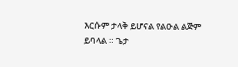እርሱም ታላቅ ይሆናል የልዑል ልጅም ይባላል ። ጌታ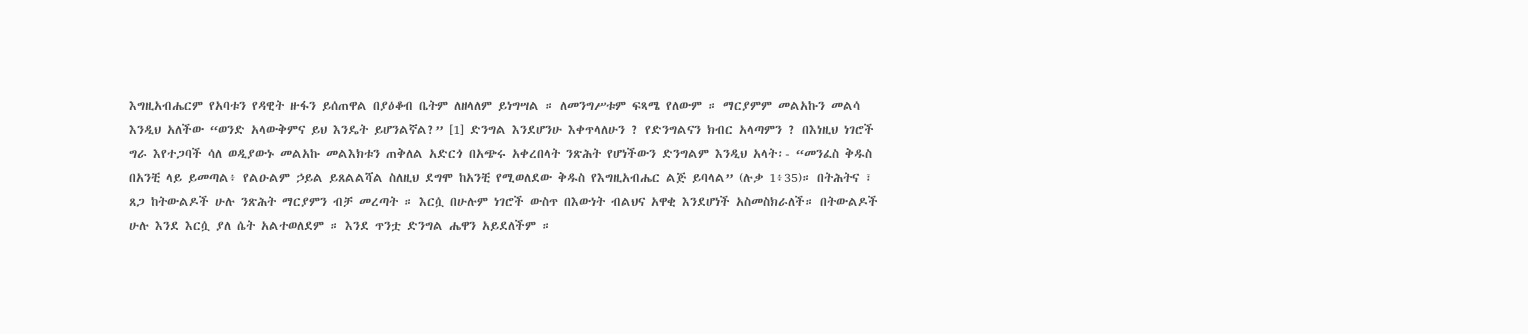እግዚአብሔርም የአባቱን የዳዊት ዙፋን ይሰጠዋል በያዕቆብ ቤትም ለዘላለም ይነግሣል ። ለመንግሥቱም ፍጻሜ የለውም ። ማርያምም መልአኩን መልሳ እንዲህ አለችው “ወንድ አላውቅምና ይህ እንዴት ይሆንልኛል?” [1] ድንግል እንደሆንሁ እቀጥላለሁን ? የድንግልናን ክብር አላጣምን ? በእነዚህ ነገሮች ግራ እየተጋባች ሳለ ወዲያውኑ መልአኩ መልእክቱን ጠቅለል አድርጎ በአጭሩ አቀረበላት ንጽሕት የሆነችውን ድንግልም እንዲህ አላት፡- “መንፈስ ቅዱስ በአንቺ ላይ ይመጣል፥ የልዑልም ኃይል ይጸልልሻል ስለዚህ ደግሞ ከአንቺ የሚወለደው ቅዱስ የእግዚአብሔር ልጅ ይባላል” (ሉቃ 1፥35)። በትሕትና ፣ ጸጋ ከትውልዶች ሁሉ ንጽሕት ማርያምን ብቻ መረጣት ። እርሷ በሁሉም ነገሮች ውስጥ በእውነት ብልህና አዋቂ እንደሆነች አስመስክራለች። በትውልዶች ሁሉ እንደ እርሷ ያለ ሴት አልተወለደም ። እንደ ጥንቷ ድንግል ሔዋን አይደለችም ።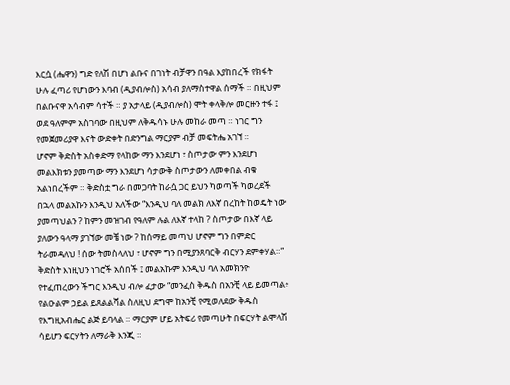እርሷ (ሔዋን) ግድ የለሽ በሆነ ልቡና በገነት ብቻዋን በዓል እያከበረች የክፋት ሁሉ ፈጣሪ የሆነውን እባብ (ዲያብሎስ) አሳብ ያለማስተዋል ሰማች ። በዚህም በልቡናዋ አሳብም ሳተች ። ያ አታላይ (ዲያብሎስ) ሞት ቀላቅሎ መርዙን ተፋ ፤ ወደ ዓለምም አስገባው በዚህም ለቅዱሳኑ ሁሉ መከራ መጣ ። ነገር ግን የመጀመሪያዋ እናት ውድቀት በድንግል ማርያም ብቻ መፍትሔ አገኘ ።
ሆኖም ቅድስት አስቀድማ የላከው ማን እንደሆነ ፣ ስጦታው ምን እንደሆነ መልእክቱን ያመጣው ማን እንደሆነ ሳታውቅ ስጦታውን ለመቀበል ብቁ አልነበረችም ። ቅድስቷ ግራ በመጋባት ከራሷ ጋር ይህን ካወጣች ካወረደች በኋላ መልአኩን እንዲህ አለችው “እንዲህ ባለ መልክ ለእኛ በረከት ከወዴት ነው ያመጣህልን ? ከምን መዝገብ የዓለም ሉል ለእኛ ተላከ ? ስጦታው በእኛ ላይ ያለውን ዓላማ ያገኘው መቼ ነው ? ከሰማይ መጣህ ሆኖም ግን በምድር ትራመዳለህ ! ሰው ትመስላለህ ፣ ሆኖም ግን በሚያንጸባርቅ ብርሃን ደምቀሃል።” ቅድስት እነዚህን ነገሮች አሰበች ፤ መልአኩም እንዲህ ባለ አመክንዮ የተፈጠረውን ችግር እንዲህ ብሎ ፈታው “መንፈስ ቅዱስ በአንቺ ላይ ይመጣል፥ የልዑልም ኃይል ይጸልልሻል ስለዚህ ደግሞ ከአንቺ የሚወለደው ቅዱስ የእግዚአብሔር ልጅ ይባላል ። ማርያም ሆይ አትፍሪ የመጣሁት በፍርሃት ልሞላሽ ሳይሆን ፍርሃትን ለማራቅ እንጂ ።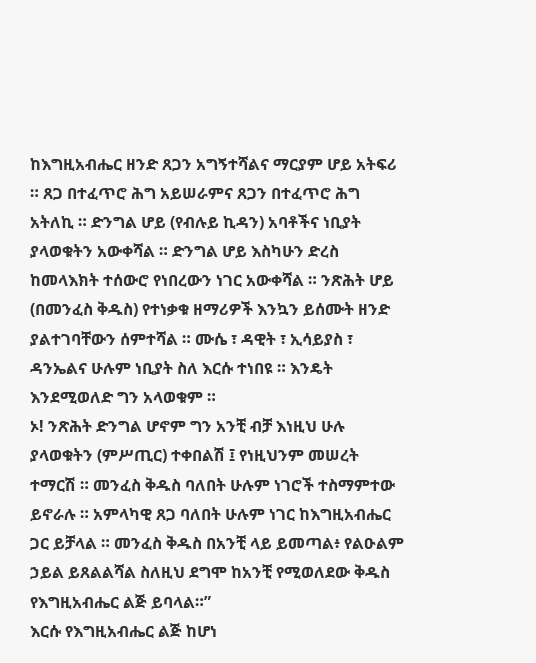ከእግዚአብሔር ዘንድ ጸጋን አግኝተሻልና ማርያም ሆይ አትፍሪ ። ጸጋ በተፈጥሮ ሕግ አይሠራምና ጸጋን በተፈጥሮ ሕግ አትለኪ ። ድንግል ሆይ (የብሉይ ኪዳን) አባቶችና ነቢያት ያላወቁትን አውቀሻል ። ድንግል ሆይ እስካሁን ድረስ ከመላእክት ተሰውሮ የነበረውን ነገር አውቀሻል ። ንጽሕት ሆይ (በመንፈስ ቅዱስ) የተነቃቁ ዘማሪዎች እንኳን ይሰሙት ዘንድ ያልተገባቸውን ሰምተሻል ። ሙሴ ፣ ዳዊት ፣ ኢሳይያስ ፣ ዳንኤልና ሁሉም ነቢያት ስለ እርሱ ተነበዩ ። እንዴት እንደሚወለድ ግን አላወቁም ።
ኦ! ንጽሕት ድንግል ሆኖም ግን አንቺ ብቻ እነዚህ ሁሉ ያላወቁትን (ምሥጢር) ተቀበልሽ ፤ የነዚህንም መሠረት ተማርሽ ። መንፈስ ቅዱስ ባለበት ሁሉም ነገሮች ተስማምተው ይኖራሉ ። አምላካዊ ጸጋ ባለበት ሁሉም ነገር ከእግዚአብሔር ጋር ይቻላል ። መንፈስ ቅዱስ በአንቺ ላይ ይመጣል፥ የልዑልም ኃይል ይጸልልሻል ስለዚህ ደግሞ ከአንቺ የሚወለደው ቅዱስ የእግዚአብሔር ልጅ ይባላል።”
እርሱ የእግዚአብሔር ልጅ ከሆነ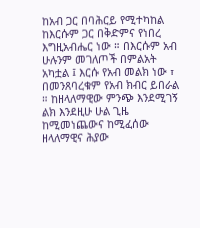ከአብ ጋር በባሕርይ የሚተካከል ከእርሱም ጋር በቅድምና የነበረ እግዚአብሔር ነው ። በእርሱም አብ ሁሉንም መገለጦች በምልአት አካቷል ፤ እርሱ የአብ መልክ ነው ፣ በመንጸባረቁም የአብ ክብር ይበራል ። ከዘላለማዊው ምንጭ እንደሚገኝ ልክ እንደዚሁ ሁል ጊዜ ከሚመነጨውና ከሚፈሰው ዘላለማዊና ሕያው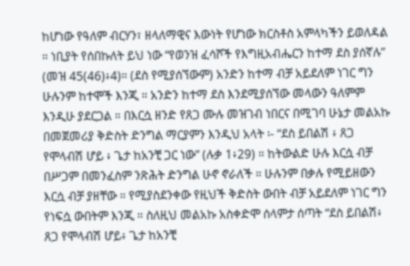ከሆነው የዓለም ብርሃን፣ ዘላለማዊና እውነት የሆነው ክርስቶስ አምላካችን ይወለዳል ። ነቢያት የሰበኩለት ይህ ነው “የወንዝ ፈሳሾች የእግዚአብሔርን ከተማ ደስ ያሰኛሉ” (መዝ 45(46)፥4)። (ደስ የሚያሰኘውም) አንድን ከተማ ብቻ አይደለም ነገር ግን ሁሉንም ከተሞች እንጂ ። አንድን ከተማ ደስ እንደሚያሰኘው መላውን ዓለምም እንዲሁ ያደርጋል ። በእርሷ ዘንድ የጸጋ ሙሉ መዝገብ ነበርና በሚገባ ሁኔታ መልአኩ በመጀመሪያ ቅድስት ድንግል ማርያምን እንዲህ አላት ፡- “ደስ ይበልሽ ፥ ጸጋ የሞላብሽ ሆይ ፥ ጌታ ከአንቺ ጋር ነው” (ሉቃ 1፥29) ። ከትውልድ ሁሉ እርሷ ብቻ በሥጋም በመንፈስም ንጽሕት ድንግል ሁኖ ኖራለች ። ሁሉንም በቃሉ የሚይዘውን እርሷ ብቻ ያዘቸው ። የሚያስደንቀው የዚህች ቅድስት ውበት ብቻ አይደለም ነገር ግን የነፍሷ ውበትም እንጂ ። ስለዚህ መልአኩ አስቀድሞ ሰላምታ ሰጣት “ደስ ይበልሽ፥ ጸጋ የሞላብሽ ሆይ፥ ጌታ ከአንቺ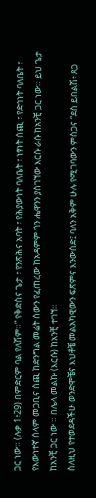ጋር ነው። (ሉቃ 1፥29) በምድርም ባል የለሽም።” የቅድስና ጌታ ፣ የንጽሕና አባት ፣ የሕያውነት ባለቤት ፣ ነፃነት ሰጪ ፣ የድኅነት ባለቤት ፣ የእውነተኛ ሰላም መጋቢና ሰጪ ከድንግል መሬት ሰውን የፈጠረው ከአዳምም ጎን ሔዋንን ያስገኘው እርሱ ራሱ ከአንቺ ጋር ነው። ይህ ጌታ ከአንቺ ጋር ነው ። በሌላ መልኩ (እርሱ) ከአንቺ ተገኘ።
ስለዚህ የተወደዳችሁ ወንድሞቼና እህቶቼ መልአካዊውን ፍጽምና እንውሰድ፤ ባለን አቅም ሁሉ የሚገባውን ምስጋና “ደስ ይበልሽ፥ ጸጋ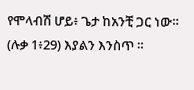የሞላብሽ ሆይ፥ ጌታ ከአንቺ ጋር ነው። (ሉቃ 1፥29) እያልን እንስጥ ።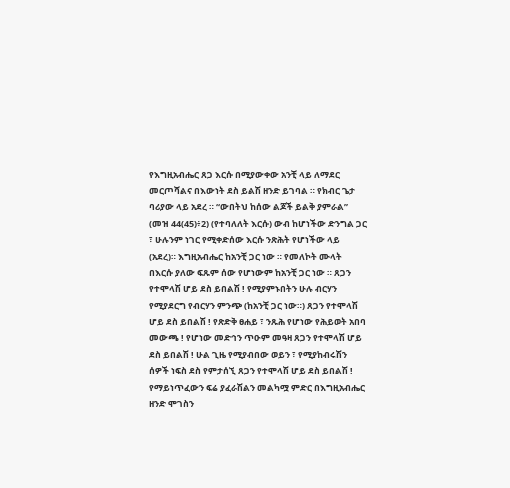የእግዚአብሔር ጸጋ እርሱ በሚያውቀው አንቺ ላይ ለማደር መርጦሻልና በእውነት ደስ ይልሽ ዘንድ ይገባል ። የክብር ጌታ ባሪያው ላይ አደረ ። “ውበትህ ከሰው ልጆች ይልቅ ያምራል” (መዝ 44(45)፥2) (የተባለለት እርሱ) ውብ ከሆነችው ድንግል ጋር ፣ ሁሉንም ነገር የሚቀድሰው እርሱ ንጽሕት የሆነችው ላይ (አደረ)። እግዚአብሔር ከአንቺ ጋር ነው ። የመለኮት ሙላት በእርሱ ያለው ፍጹም ሰው የሆነውም ከአንቺ ጋር ነው ። ጸጋን የተሞላሽ ሆይ ደስ ይበልሽ ! የሚያምኑበትን ሁሉ ብርሃን የሚያደርግ የብርሃን ምንጭ (ከአንቺ ጋር ነው።) ጸጋን የተሞላሽ ሆይ ደስ ይበልሽ ! የጽድቅ ፀሐይ ፣ ንጹሕ የሆነው የሕይወት አበባ መውጫ ! የሆነው መድኅን ጥዑም መዓዛ ጸጋን የተሞላሽ ሆይ ደስ ይበልሽ ! ሁል ጊዜ የሚያብበው ወይን ፣ የሚያከብሩሽን ሰዎች ነፍስ ደስ የምታሰኚ ጸጋን የተሞላሽ ሆይ ደስ ይበልሽ ! የማይነጥፈውን ፍሬ ያፈራሽልን መልካሟ ምድር በእግዚአብሔር ዘንድ ሞገስን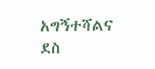አግኝተሻልና ደስ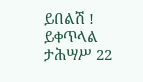ይበልሽ !
ይቀጥላል
ታሕሣሥ 22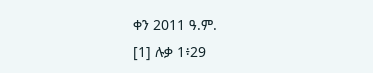ቀን 2011 ዓ.ም.
[1] ሉቃ 1፥29